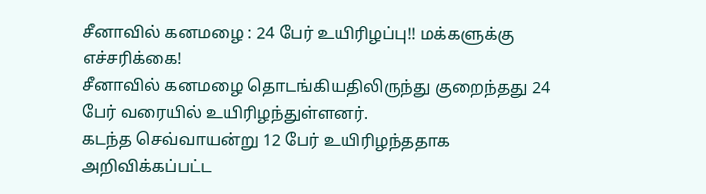சீனாவில் கனமழை : 24 பேர் உயிரிழப்பு!! மக்களுக்கு எச்சரிக்கை!
சீனாவில் கனமழை தொடங்கியதிலிருந்து குறைந்தது 24 பேர் வரையில் உயிரிழந்துள்ளனர்.
கடந்த செவ்வாயன்று 12 பேர் உயிரிழந்ததாக அறிவிக்கப்பட்ட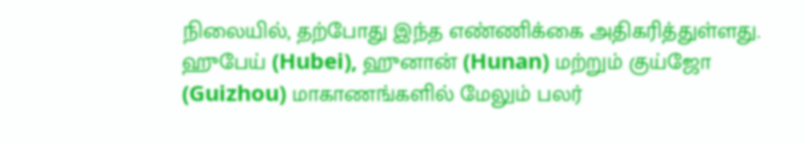நிலையில், தற்போது இந்த எண்ணிக்கை அதிகரித்துள்ளது.
ஹுபேய் (Hubei), ஹுனான் (Hunan) மற்றும் குய்ஜோ (Guizhou) மாகாணங்களில் மேலும் பலர்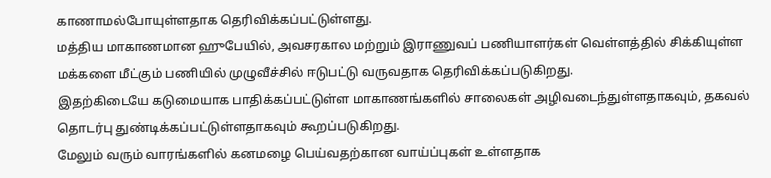காணாமல்போயுள்ளதாக தெரிவிக்கப்பட்டுள்ளது.
மத்திய மாகாணமான ஹுபேயில், அவசரகால மற்றும் இராணுவப் பணியாளர்கள் வெள்ளத்தில் சிக்கியுள்ள மக்களை மீட்கும் பணியில் முழுவீச்சில் ஈடுபட்டு வருவதாக தெரிவிக்கப்படுகிறது.
இதற்கிடையே கடுமையாக பாதிக்கப்பட்டுள்ள மாகாணங்களில் சாலைகள் அழிவடைந்துள்ளதாகவும், தகவல் தொடர்பு துண்டிக்கப்பட்டுள்ளதாகவும் கூறப்படுகிறது.
மேலும் வரும் வாரங்களில் கனமழை பெய்வதற்கான வாய்ப்புகள் உள்ளதாக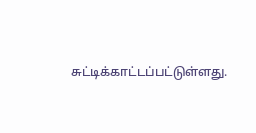சுட்டிக்காட்டப்பட்டுள்ளது.